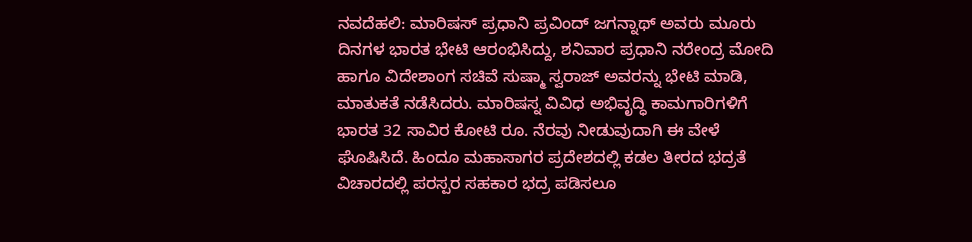ನವದೆಹಲಿ: ಮಾರಿಷಸ್ ಪ್ರಧಾನಿ ಪ್ರವಿಂದ್ ಜಗನ್ನಾಥ್ ಅವರು ಮೂರು ದಿನಗಳ ಭಾರತ ಭೇಟಿ ಆರಂಭಿಸಿದ್ದು, ಶನಿವಾರ ಪ್ರಧಾನಿ ನರೇಂದ್ರ ಮೋದಿ ಹಾಗೂ ವಿದೇಶಾಂಗ ಸಚಿವೆ ಸುಷ್ಮಾ ಸ್ವರಾಜ್ ಅವರನ್ನು ಭೇಟಿ ಮಾಡಿ, ಮಾತುಕತೆ ನಡೆಸಿದರು. ಮಾರಿಷಸ್ನ ವಿವಿಧ ಅಭಿವೃದ್ಧಿ ಕಾಮಗಾರಿಗಳಿಗೆ ಭಾರತ 32 ಸಾವಿರ ಕೋಟಿ ರೂ. ನೆರವು ನೀಡುವುದಾಗಿ ಈ ವೇಳೆ ಘೊಷಿಸಿದೆ. ಹಿಂದೂ ಮಹಾಸಾಗರ ಪ್ರದೇಶದಲ್ಲಿ ಕಡಲ ತೀರದ ಭದ್ರತೆ ವಿಚಾರದಲ್ಲಿ ಪರಸ್ಪರ ಸಹಕಾರ ಭದ್ರ ಪಡಿಸಲೂ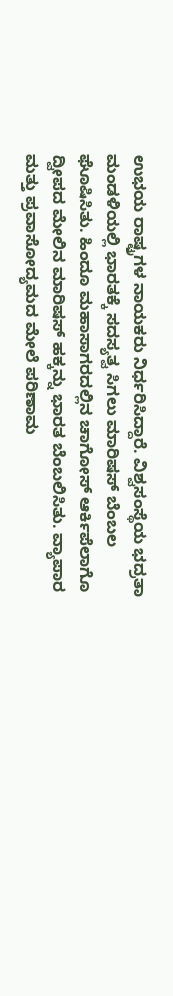ಉಭಯ ರಾಷ್ಟ್ರಗಳ ನಾಯಕರು ನಿರ್ಧರಿಸಿದ್ದಾರೆ. ವಿಶ್ವಸಂಸ್ಥೆಯ ಭದ್ರತಾ ಮಂಡಳಿಯಲ್ಲಿ ಭಾರತಕ್ಕೆ ಸದಸ್ಯತ್ವ ಸಿಗಲು ಮಾರಿಷಸ್ ಬೆಂಬಲ ಘೊಷಿಸಿತು. ಹಿಂದೂ ಮಹಾಸಾಗರದಲ್ಲಿನ ಚಾಗೋಸ್ ಆರ್ಕಿಪೆಲಾಗೊ ದ್ವೀಪದ ಮೇಲಿನ ಮಾರಿಷಸ್ ಹಕ್ಕನ್ನು ಭಾರತ ಬೆಂಬಲಿಸಿತು. ವ್ಯಾಪಾರ ಮತ್ತು ಪ್ರವಾಸೋದ್ಯಮದ ಮೇಲೆ ಪರಿಣಾಮ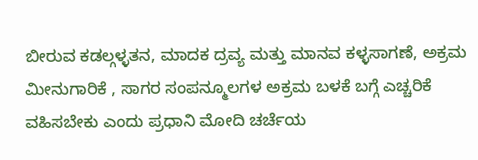ಬೀರುವ ಕಡಲ್ಗಳ್ಳತನ, ಮಾದಕ ದ್ರವ್ಯ ಮತ್ತು ಮಾನವ ಕಳ್ಳಸಾಗಣೆ, ಅಕ್ರಮ ಮೀನುಗಾರಿಕೆ , ಸಾಗರ ಸಂಪನ್ಮೂಲಗಳ ಅಕ್ರಮ ಬಳಕೆ ಬಗ್ಗೆ ಎಚ್ಚರಿಕೆ ವಹಿಸಬೇಕು ಎಂದು ಪ್ರಧಾನಿ ಮೋದಿ ಚರ್ಚೆಯ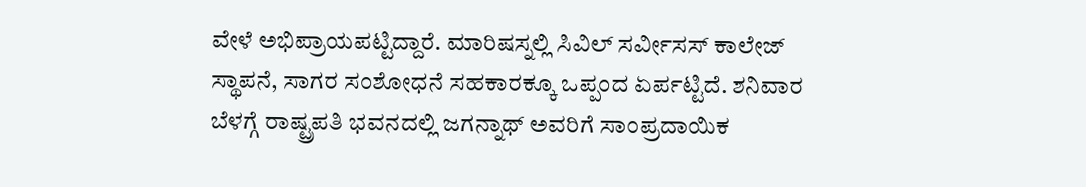ವೇಳೆ ಅಭಿಪ್ರಾಯಪಟ್ಟಿದ್ದಾರೆ. ಮಾರಿಷಸ್ನಲ್ಲಿ ಸಿವಿಲ್ ಸರ್ವೀಸಸ್ ಕಾಲೇಜ್ ಸ್ಥಾಪನೆ, ಸಾಗರ ಸಂಶೋಧನೆ ಸಹಕಾರಕ್ಕೂ ಒಪ್ಪಂದ ಏರ್ಪಟ್ಟಿದೆ. ಶನಿವಾರ ಬೆಳಗ್ಗೆ ರಾಷ್ಟ್ರಪತಿ ಭವನದಲ್ಲಿ ಜಗನ್ನಾಥ್ ಅವರಿಗೆ ಸಾಂಪ್ರದಾಯಿಕ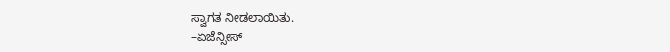ಸ್ವಾಗತ ನೀಡಲಾಯಿತು.
–ಏಜೆನ್ಸೀಸ್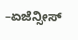–ಏಜೆನ್ಸೀಸ್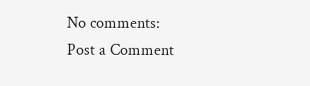No comments:
Post a Comment